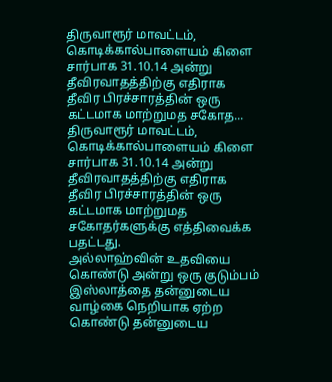திருவாரூர் மாவட்டம், கொடிக்கால்பாளையம் கிளை சார்பாக 31.10.14 அன்று தீவிரவாதத்திற்கு எதிராக தீவிர பிரச்சாரத்தின் ஒரு கட்டமாக மாற்றுமத சகோத...
திருவாரூர் மாவட்டம், கொடிக்கால்பாளையம் கிளை
சார்பாக 31.10.14 அன்று தீவிரவாதத்திற்கு எதிராக தீவிர பிரச்சாரத்தின் ஒரு கட்டமாக மாற்றுமத சகோதர்களுக்கு எத்திவைக்க பதட்டது.
அல்லாஹ்வின் உதவியை கொண்டு அன்று ஒரு குடும்பம்
இஸ்லாத்தை தன்னுடைய வாழ்கை நெறியாக ஏற்ற கொண்டு தன்னுடைய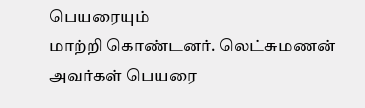பெயரையும்
மாற்றி கொண்டனர். லெட்சுமணன் அவர்கள் பெயரை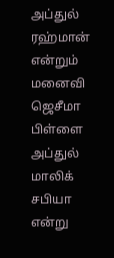அப்துல் ரஹ்மான் என்றும் மனைவி ஜெசீமா பிள்ளை
அப்துல் மாலிக் சபியா என்று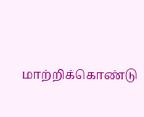மாற்றிக்கொண்டு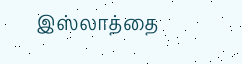இஸ்லாத்தை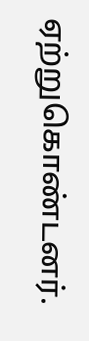ஏற்றுகொண்டனர்.